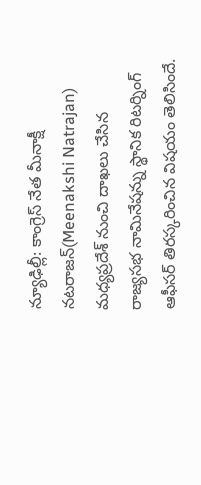న్యూఢిల్లీ: కాంగ్రెస్ నేత మీనాక్షీ నటరాజన్(Meenakshi Natrajan) మధ్యప్రదేశ్ నుంచి దాఖలు చేసిన రాజ్యసభ నామినేషన్ను స్థానిక రిటర్నింగ్ ఆఫీసర్ తిరస్కరించిన విషయం తెలిసిందే.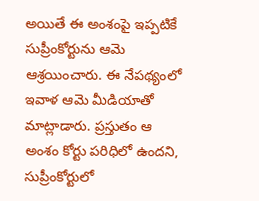అయితే ఈ అంశంపై ఇప్పటికే సుప్రీంకోర్టును ఆమె ఆశ్రయించారు. ఈ నేపథ్యంలో ఇవాళ ఆమె మీడియాతో మాట్లాడారు. ప్రస్తుతం ఆ అంశం కోర్టు పరిధిలో ఉందని, సుప్రీంకోర్టులో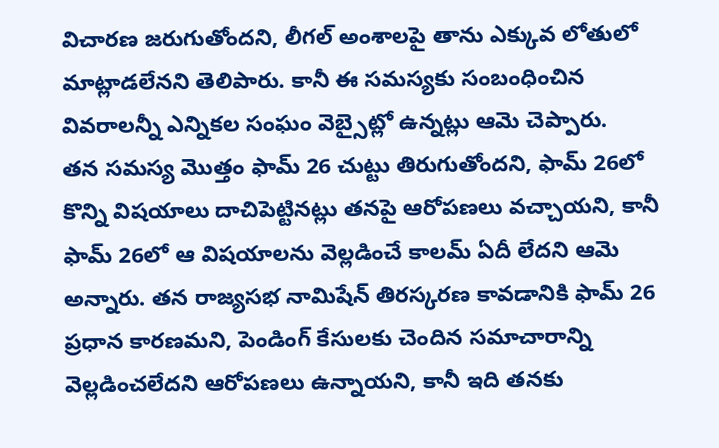విచారణ జరుగుతోందని, లీగల్ అంశాలపై తాను ఎక్కువ లోతులో మాట్లాడలేనని తెలిపారు. కానీ ఈ సమస్యకు సంబంధించిన వివరాలన్నీ ఎన్నికల సంఘం వెబ్సైట్లో ఉన్నట్లు ఆమె చెప్పారు.
తన సమస్య మొత్తం ఫామ్ 26 చుట్టు తిరుగుతోందని, ఫామ్ 26లో కొన్ని విషయాలు దాచిపెట్టినట్లు తనపై ఆరోపణలు వచ్చాయని, కానీ ఫామ్ 26లో ఆ విషయాలను వెల్లడించే కాలమ్ ఏదీ లేదని ఆమె అన్నారు. తన రాజ్యసభ నామిషేన్ తిరస్కరణ కావడానికి ఫామ్ 26 ప్రధాన కారణమని, పెండింగ్ కేసులకు చెందిన సమాచారాన్ని వెల్లడించలేదని ఆరోపణలు ఉన్నాయని, కానీ ఇది తనకు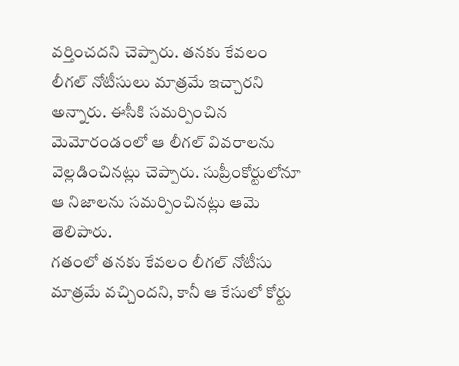వర్తించదని చెప్పారు. తనకు కేవలం లీగల్ నోటీసులు మాత్రమే ఇచ్చారని అన్నారు. ఈసీకి సమర్పించిన మెమోరండంలో ఆ లీగల్ వివరాలను వెల్లడించినట్లు చెప్పారు. సుప్రీంకోర్టులోనూ ఆ నిజాలను సమర్పించినట్లు ఆమె తెలిపారు.
గతంలో తనకు కేవలం లీగల్ నోటీసు మాత్రమే వచ్చిందని, కానీ ఆ కేసులో కోర్టు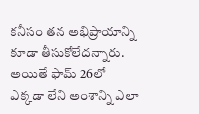కనీసం తన అభిప్రాయాన్ని కూడా తీసుకోలేదన్నారు. అయితే ఫామ్ 26లో ఎక్కడా లేని అంశాన్ని ఎలా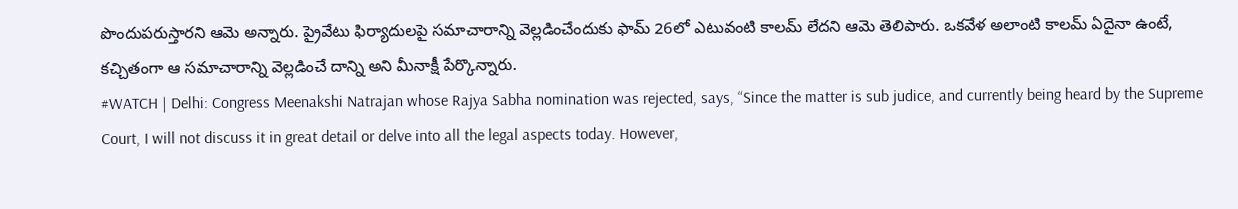పొందుపరుస్తారని ఆమె అన్నారు. ప్రైవేటు ఫిర్యాదులపై సమాచారాన్ని వెల్లడించేందుకు ఫామ్ 26లో ఎటువంటి కాలమ్ లేదని ఆమె తెలిపారు. ఒకవేళ అలాంటి కాలమ్ ఏదైనా ఉంటే, కచ్చితంగా ఆ సమాచారాన్ని వెల్లడించే దాన్ని అని మీనాక్షీ పేర్కొన్నారు.
#WATCH | Delhi: Congress Meenakshi Natrajan whose Rajya Sabha nomination was rejected, says, “Since the matter is sub judice, and currently being heard by the Supreme Court, I will not discuss it in great detail or delve into all the legal aspects today. However,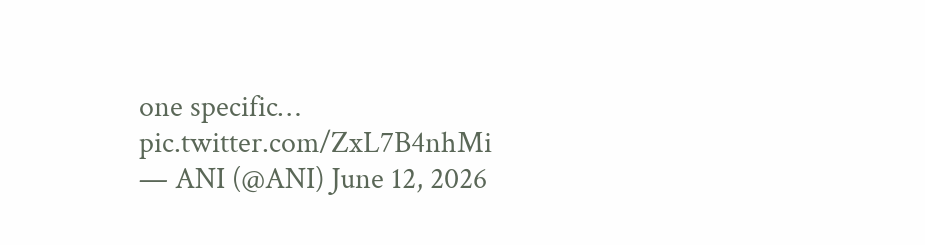one specific… pic.twitter.com/ZxL7B4nhMi
— ANI (@ANI) June 12, 2026